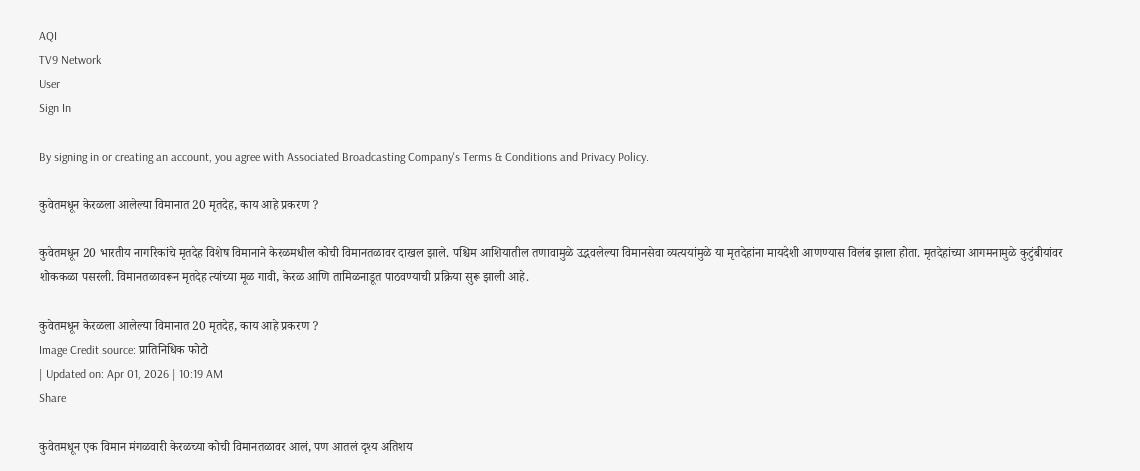AQI
TV9 Network
User
Sign In

By signing in or creating an account, you agree with Associated Broadcasting Company's Terms & Conditions and Privacy Policy.

कुवेतमधून केरळला आलेल्या विमानात 20 मृतदेह, काय आहे प्रकरण ?

कुवेतमधून 20 भारतीय नागरिकांचे मृतदेह विशेष विमानाने केरळमधील कोची विमानतळावर दाखल झाले. पश्चिम आशियातील तणावामुळे उद्भवलेल्या विमानसेवा व्यत्ययांमुळे या मृतदेहांना मायदेशी आणण्यास विलंब झाला होता. मृतदेहांच्या आगमनामुळे कुटुंबीयांवर शोककळा पसरली. विमानतळावरून मृतदेह त्यांच्या मूळ गावी, केरळ आणि तामिळनाडूत पाठवण्याची प्रक्रिया सुरू झाली आहे.

कुवेतमधून केरळला आलेल्या विमानात 20 मृतदेह, काय आहे प्रकरण ?
Image Credit source: प्रातिनिधिक फोटो
| Updated on: Apr 01, 2026 | 10:19 AM
Share

कुवेतमधून एक विमान मंगळवारी केरळच्या कोची विमानतळावर आलं, पण आतलं दृश्य अतिशय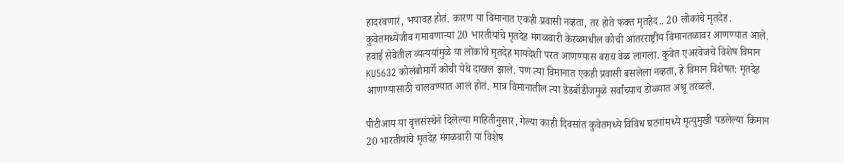हादरवणारं, भयावह होतं. कारण या विमानात एकही प्रवासी नव्हता, तर होते फक्त मृतहेद.. 20 लोकांचे मृतदेह. कुवेतमध्येजीव गमावणाऱ्या 20 भारतीयांचे मृतदेह मंगळवारी केरळमधील कोची आंतरराष्ट्रीय विमानतळावर आणण्यात आले. हवाई सेवेतील व्यत्ययांमुळे या लोकांचे मृतदेह मायदेशी परत आणण्यास बराच वेळ लागला. कुवेत एअरवेजचे विशेष विमान KU5632 कोलंबोमार्गे कोची येथे दाखल झाले. पण त्या विमानात एकही प्रवासी बसलेला नव्हता, हे विमान विशेषत: मृतदेह आणण्यासाठी चालवण्यात आलं होतं. मात्र विमानातील त्या डेडबॉडीजमुळे सर्वांच्याच डोळ्यात अश्रू तरळले.

पीटीआय या वृत्तसंस्थेने दिलेल्या माहितीनुसार, गेल्या काही दिवसांत कुवेतमध्ये विविध घटनांमध्ये मृत्युमुखी पडलेल्या किमान 20 भारतीयांचे मृतदेह मंगळवारी या विशेष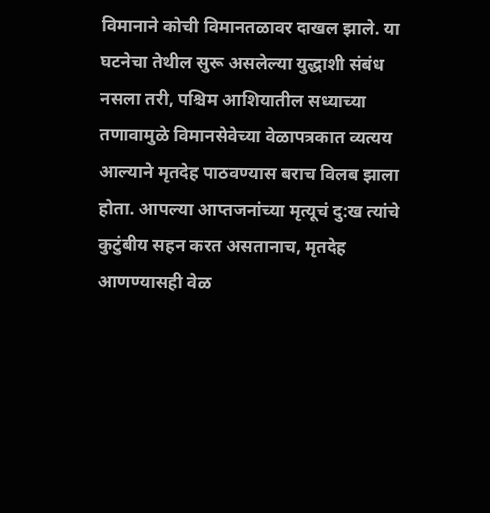विमानाने कोची विमानतळावर दाखल झाले. या घटनेचा तेथील सुरू असलेल्या युद्धाशी संबंध नसला तरी, पश्चिम आशियातील सध्याच्या तणावामुळे विमानसेवेच्या वेळापत्रकात व्यत्यय आल्याने मृतदेह पाठवण्यास बराच विलब झाला होता. आपल्या आप्तजनांच्या मृत्यूचं दु:ख त्यांचे कुटुंबीय सहन करत असतानाच, मृतदेह आणण्यासही वेळ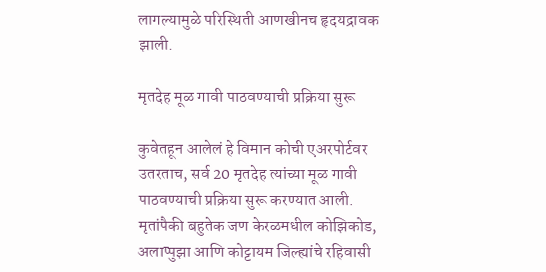लागल्यामुळे परिस्थिती आणखीनच हृदयद्रावक झाली.

मृतदेह मूळ गावी पाठवण्याची प्रक्रिया सुरू

कुवेतहून आलेलं हे विमान कोची एअरपोर्टवर उतरताच, सर्व 20 मृतदेह त्यांच्या मूळ गावी पाठवण्याची प्रक्रिया सुरू करण्यात आली. मृतांपैकी बहुतेक जण केरळमधील कोझिकोड, अलाप्पुझा आणि कोट्टायम जिल्ह्यांचे रहिवासी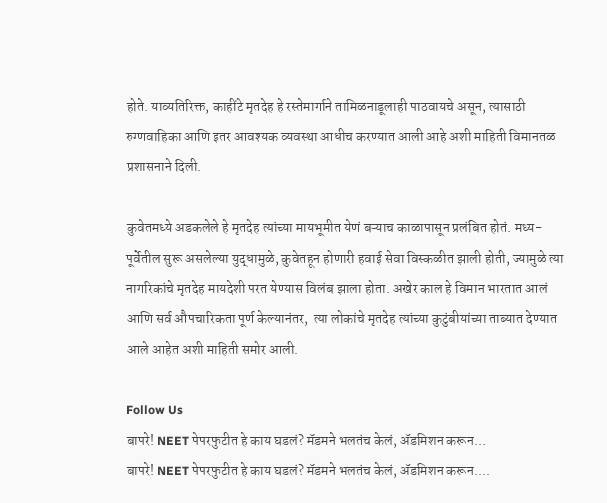होते. याव्यतिरिक्त, काहींटे मृतदेह हे रस्तेमार्गाने तामिळनाडूलाही पाठवायचे असून, त्यासाठी रुग्णवाहिका आणि इतर आवश्यक व्यवस्था आधीच करण्यात आली आहे अशी माहिती विमानतळ प्रशासनाने दिली.

कुवेतमध्ये अडकलेले हे मृतदेह त्यांच्या मायभूमीत येणं बऱ्याच काळापासून प्रलंबित होतं. मध्य-पूर्वेतील सुरू असलेल्या युद्धामुळे, कुवेतहून होणारी हवाई सेवा विस्कळीत झाली होती, ज्यामुळे त्या नागरिकांचे मृतदेह मायदेशी परत येण्यास विलंब झाला होता. अखेर काल हे विमान भारतात आलं आणि सर्व औपचारिकता पूर्ण केल्यानंतर,  त्या लोकांचे मृतदेह त्यांच्या कुटुंबीयांच्या ताब्यात देण्यात आले आहेत अशी माहिती समोर आली.

Follow Us
बापरे! NEET पेपरफुटीत हे काय घडलं? मॅडमने भलतंच केलं, ॲडमिशन करून...
बापरे! NEET पेपरफुटीत हे काय घडलं? मॅडमने भलतंच केलं, ॲडमिशन करून....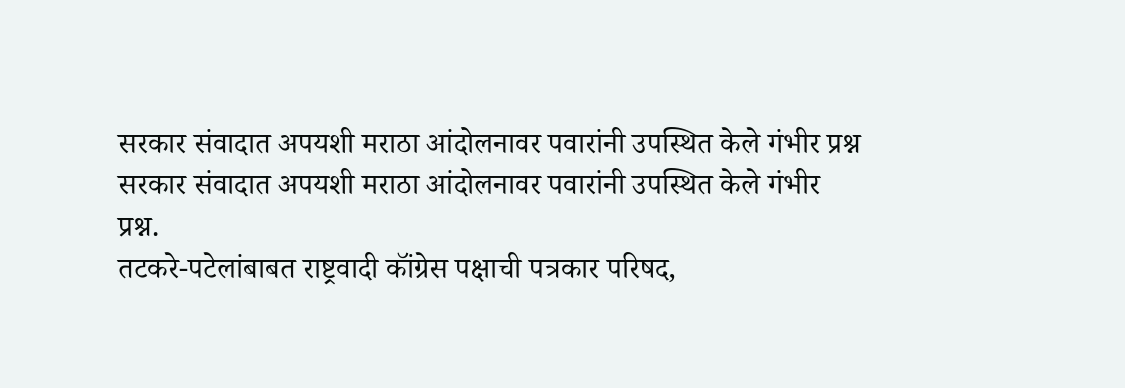सरकार संवादात अपयशी मराठा आंदोलनावर पवारांनी उपस्थित केले गंभीर प्रश्न
सरकार संवादात अपयशी मराठा आंदोलनावर पवारांनी उपस्थित केले गंभीर प्रश्न.
तटकरे-पटेलांबाबत राष्ट्रवादी कॉंग्रेस पक्षाची पत्रकार परिषद,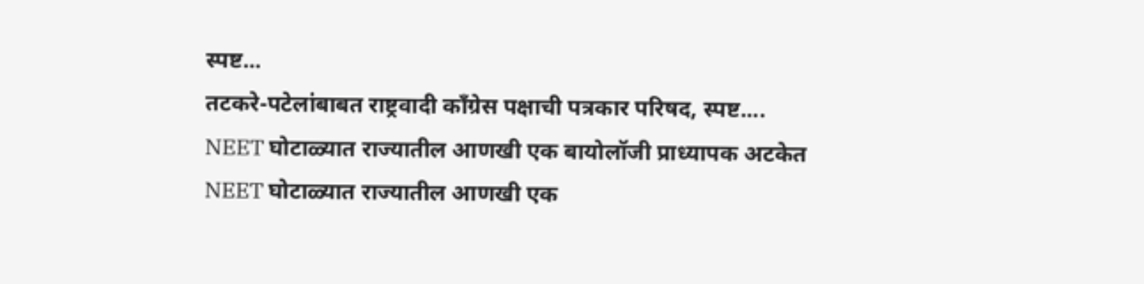स्पष्ट...
तटकरे-पटेलांबाबत राष्ट्रवादी कॉंग्रेस पक्षाची पत्रकार परिषद, स्पष्ट....
NEET घोटाळ्यात राज्यातील आणखी एक बायोलॉजी प्राध्यापक अटकेत
NEET घोटाळ्यात राज्यातील आणखी एक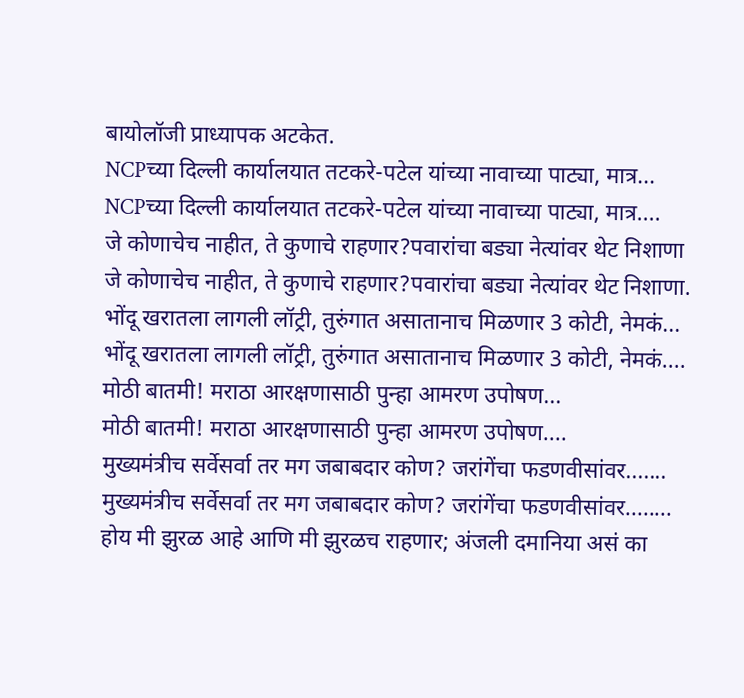बायोलॉजी प्राध्यापक अटकेत.
NCPच्या दिल्ली कार्यालयात तटकरे-पटेल यांच्या नावाच्या पाट्या, मात्र...
NCPच्या दिल्ली कार्यालयात तटकरे-पटेल यांच्या नावाच्या पाट्या, मात्र....
जे कोणाचेच नाहीत, ते कुणाचे राहणार?पवारांचा बड्या नेत्यांवर थेट निशाणा
जे कोणाचेच नाहीत, ते कुणाचे राहणार?पवारांचा बड्या नेत्यांवर थेट निशाणा.
भोंदू खरातला लागली लॉट्री, तुरुंगात असातानाच मिळणार 3 कोटी, नेमकं...
भोंदू खरातला लागली लॉट्री, तुरुंगात असातानाच मिळणार 3 कोटी, नेमकं....
मोठी बातमी! मराठा आरक्षणासाठी पुन्हा आमरण उपोषण...
मोठी बातमी! मराठा आरक्षणासाठी पुन्हा आमरण उपोषण....
मुख्यमंत्रीच सर्वेसर्वा तर मग जबाबदार कोण? जरांगेंचा फडणवीसांवर.......
मुख्यमंत्रीच सर्वेसर्वा तर मग जबाबदार कोण? जरांगेंचा फडणवीसांवर........
होय मी झुरळ आहे आणि मी झुरळच राहणार; अंजली दमानिया असं का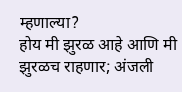म्हणाल्या?
होय मी झुरळ आहे आणि मी झुरळच राहणार; अंजली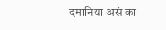दमानिया असं का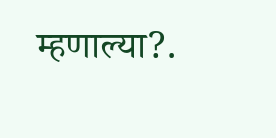म्हणाल्या?.